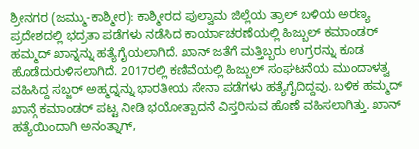ಶ್ರೀನಗರ (ಜಮ್ಮು-ಕಾಶ್ಮೀರ): ಕಾಶ್ಮೀರದ ಪುಲ್ವಾಮ ಜಿಲ್ಲೆಯ ತ್ರಾಲ್ ಬಳಿಯ ಅರಣ್ಯ ಪ್ರದೇಶದಲ್ಲಿ ಭದ್ರತಾ ಪಡೆಗಳು ನಡೆಸಿದ ಕಾರ್ಯಾಚರಣೆಯಲ್ಲಿ ಹಿಜ್ಬುಲ್ ಕಮಾಂಡರ್ ಹಮ್ಮದ್ ಖಾನ್ನನ್ನು ಹತ್ಯೆಗೈಯಲಾಗಿದೆ. ಖಾನ್ ಜತೆಗೆ ಮತ್ತಿಬ್ಬರು ಉಗ್ರರನ್ನು ಕೂಡ ಹೊಡೆದುರುಳಿಸಲಾಗಿದೆ. 2017ರಲ್ಲಿ ಕಣಿವೆಯಲ್ಲಿ ಹಿಜ್ಬುಲ್ ಸಂಘಟನೆಯ ಮುಂದಾಳತ್ವ ವಹಿಸಿದ್ದ ಸಬ್ಜರ್ ಅಹ್ಮದ್ನನ್ನು ಭಾರತೀಯ ಸೇನಾ ಪಡೆಗಳು ಹತ್ಯೆಗೈದಿದ್ದವು. ಬಳಿಕ ಹಮ್ಮದ್ ಖಾನ್ಗೆ ಕಮಾಂಡರ್ ಪಟ್ಟ ನೀಡಿ ಭಯೋತ್ಪಾದನೆ ವಿಸ್ತರಿಸುವ ಹೊಣೆ ವಹಿಸಲಾಗಿತ್ತು. ಖಾನ್ ಹತ್ಯೆಯಿಂದಾಗಿ ಅನಂತ್ನಾಗ್,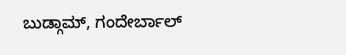ಬುಡ್ಗಾಮ್, ಗಂದೇರ್ಬಾಲ್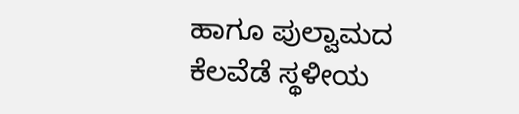ಹಾಗೂ ಪುಲ್ವಾಮದ ಕೆಲವೆಡೆ ಸ್ಥಳೀಯ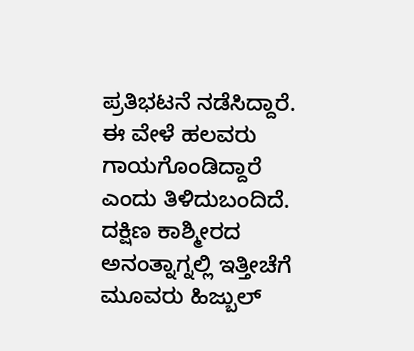ಪ್ರತಿಭಟನೆ ನಡೆಸಿದ್ದಾರೆ. ಈ ವೇಳೆ ಹಲವರು ಗಾಯಗೊಂಡಿದ್ದಾರೆ ಎಂದು ತಿಳಿದುಬಂದಿದೆ. ದಕ್ಷಿಣ ಕಾಶ್ಮೀರದ ಅನಂತ್ನಾಗ್ನಲ್ಲಿ ಇತ್ತೀಚೆಗೆ ಮೂವರು ಹಿಜ್ಬುಲ್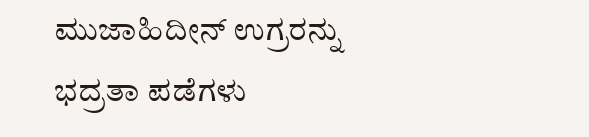ಮುಜಾಹಿದೀನ್ ಉಗ್ರರನ್ನು ಭದ್ರತಾ ಪಡೆಗಳು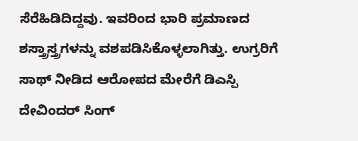ಸೆರೆಹಿಡಿದಿದ್ದವು. ಇವರಿಂದ ಭಾರಿ ಪ್ರಮಾಣದ ಶಸ್ತ್ರಾಸ್ತ್ರಗಳನ್ನು ವಶಪಡಿಸಿಕೊಳ್ಳಲಾಗಿತ್ತು. ಉಗ್ರರಿಗೆ ಸಾಥ್ ನೀಡಿದ ಆರೋಪದ ಮೇರೆಗೆ ಡಿಎಸ್ಪಿ ದೇವಿಂದರ್ ಸಿಂಗ್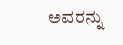ಅವರನ್ನು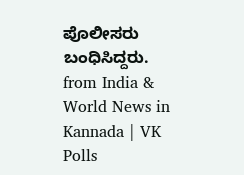ಪೊಲೀಸರು ಬಂಧಿಸಿದ್ದರು.
from India & World News in Kannada | VK Polls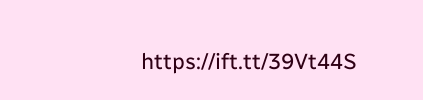https://ift.tt/39Vt44S